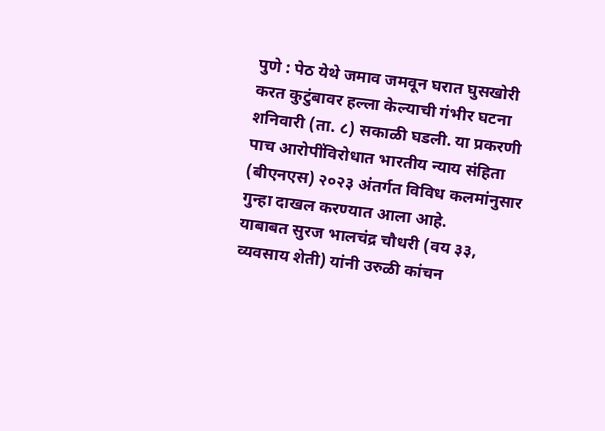पुणे : पेठ येथे जमाव जमवून घरात घुसखोरी करत कुटुंबावर हल्ला केल्याची गंभीर घटना शनिवारी (ता. ८) सकाळी घडली. या प्रकरणी पाच आरोपींविरोधात भारतीय न्याय संहिता (बीएनएस) २०२३ अंतर्गत विविध कलमांनुसार गुन्हा दाखल करण्यात आला आहे.
याबाबत सुरज भालचंद्र चौधरी (वय ३३, व्यवसाय शेती) यांनी उरुळी कांचन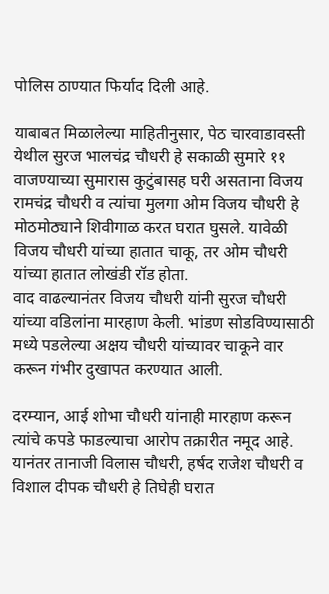पोलिस ठाण्यात फिर्याद दिली आहे.

याबाबत मिळालेल्या माहितीनुसार, पेठ चारवाडावस्ती येथील सुरज भालचंद्र चौधरी हे सकाळी सुमारे ११ वाजण्याच्या सुमारास कुटुंबासह घरी असताना विजय रामचंद्र चौधरी व त्यांचा मुलगा ओम विजय चौधरी हे मोठमोठ्याने शिवीगाळ करत घरात घुसले. यावेळी विजय चौधरी यांच्या हातात चाकू, तर ओम चौधरी यांच्या हातात लोखंडी रॉड होता.
वाद वाढल्यानंतर विजय चौधरी यांनी सुरज चौधरी यांच्या वडिलांना मारहाण केली. भांडण सोडविण्यासाठी मध्ये पडलेल्या अक्षय चौधरी यांच्यावर चाकूने वार करून गंभीर दुखापत करण्यात आली.

दरम्यान, आई शोभा चौधरी यांनाही मारहाण करून त्यांचे कपडे फाडल्याचा आरोप तक्रारीत नमूद आहे. यानंतर तानाजी विलास चौधरी, हर्षद राजेश चौधरी व विशाल दीपक चौधरी हे तिघेही घरात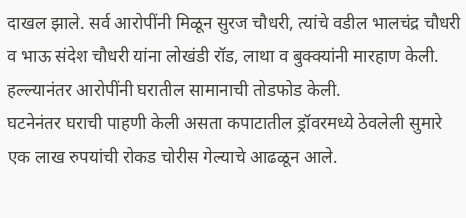दाखल झाले. सर्व आरोपींनी मिळून सुरज चौधरी, त्यांचे वडील भालचंद्र चौधरी व भाऊ संदेश चौधरी यांना लोखंडी रॉड, लाथा व बुक्क्यांनी मारहाण केली. हल्ल्यानंतर आरोपींनी घरातील सामानाची तोडफोड केली.
घटनेनंतर घराची पाहणी केली असता कपाटातील ड्रॉवरमध्ये ठेवलेली सुमारे एक लाख रुपयांची रोकड चोरीस गेल्याचे आढळून आले.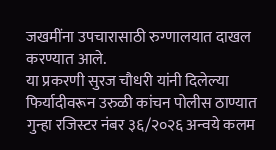जखमींना उपचारासाठी रुग्णालयात दाखल करण्यात आले.
या प्रकरणी सुरज चौधरी यांनी दिलेल्या फिर्यादीवरून उरुळी कांचन पोलीस ठाण्यात गुन्हा रजिस्टर नंबर ३६/२०२६ अन्वये कलम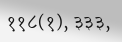११८(१), ३३३,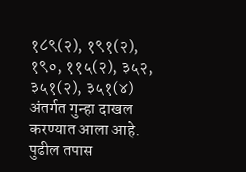१८९(२), १९१(२), १९०, ११५(२), ३५२, ३५१(२), ३५१(४) अंतर्गत गुन्हा दाखल करण्यात आला आहे. पुढील तपास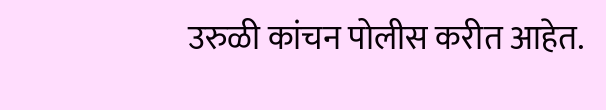उरुळी कांचन पोलीस करीत आहेत.